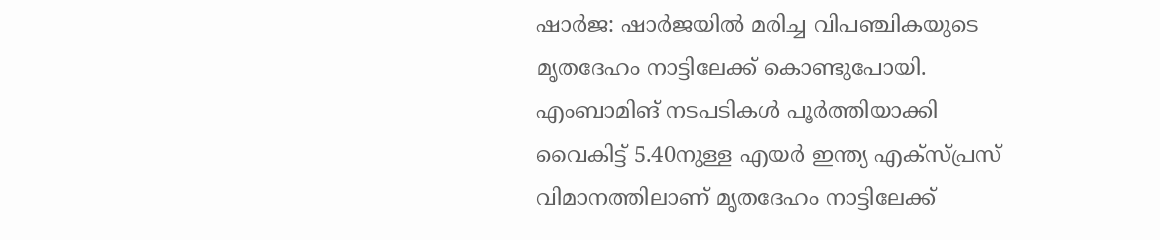ഷാർജ: ഷാർജയിൽ മരിച്ച വിപഞ്ചികയു‌ടെ മൃതദേഹം നാട്ടിലേക്ക് കൊണ്ടുപോയി. എംബാമിങ് നടപടികള്‍ പൂർത്തിയാക്കി വൈകിട്ട് 5.40നുള്ള എയർ ഇന്ത്യ എക്സ്പ്രസ് വിമാനത്തിലാണ് മൃതദേഹം നാട്ടിലേക്ക്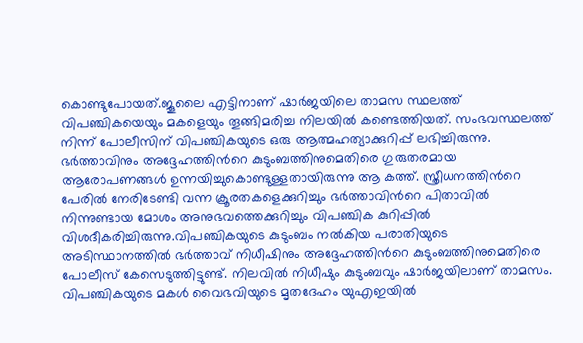കൊണ്ടുപോയത്.ജൂലൈ എട്ടിനാണ് ഷാർജയിലെ താമസ സ്ഥലത്ത് വിപഞ്ചികയെയും മകളെയും തൂങ്ങിമരിച്ച നിലയിൽ കണ്ടെത്തിയത്. സംഭവസ്ഥലത്ത് നിന്ന് പോലീസിന് വിപഞ്ചികയുടെ ഒരു ആത്മഹത്യാക്കുറിപ്പ് ലഭിച്ചിരുന്നു. ഭർത്താവിനും അദ്ദേഹത്തിന്‍റെ കുടുംബത്തിനുമെതിരെ ഗുരുതരമായ ആരോപണങ്ങൾ ഉന്നയിച്ചുകൊണ്ടുള്ളതായിരുന്നു ആ കത്ത്. സ്ത്രീധനത്തിന്‍റെ പേരിൽ നേരിടേണ്ടി വന്ന ക്രൂരതകളെക്കുറിച്ചും ഭർത്താവിന്‍റെ പിതാവിൽ നിന്നുണ്ടായ മോശം അനുഭവത്തെക്കുറിച്ചും വിപഞ്ചിക കുറിപ്പിൽ വിശദീകരിച്ചിരുന്നു.വിപഞ്ചികയുടെ കുടുംബം നൽകിയ പരാതിയുടെ അടിസ്ഥാനത്തിൽ ഭർത്താവ് നിധീഷിനും അദ്ദേഹത്തിന്‍റെ കുടുംബത്തിനുമെതിരെ പോലീസ് കേസെടുത്തിട്ടുണ്ട്. നിലവിൽ നിധീഷും കുടുംബവും ഷാർജയിലാണ് താമസം. വിപഞ്ചികയുടെ മകൾ വൈഭവിയുടെ മൃതദേഹം യുഎഇയിൽ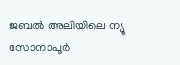ജബൽ അലിയിലെ ന്യൂ സോനാപൂർ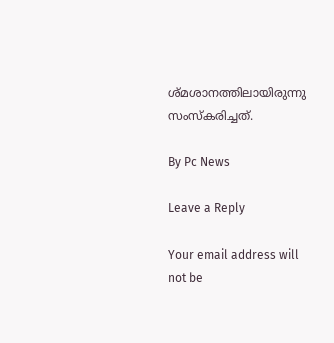ശ്മശാനത്തിലായിരുന്നു സംസ്കരിച്ചത്.

By Pc News

Leave a Reply

Your email address will not be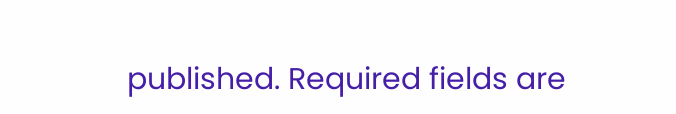published. Required fields are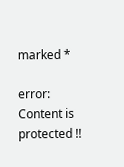marked *

error: Content is protected !!